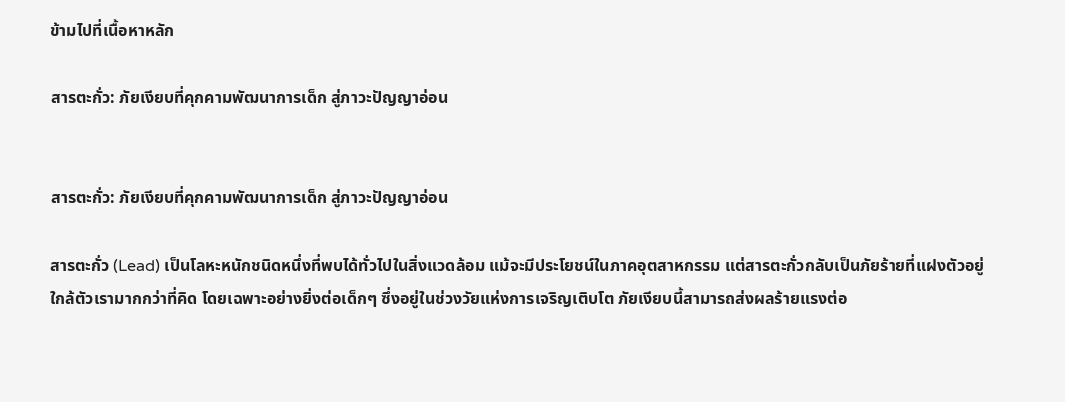ข้ามไปที่เนื้อหาหลัก

สารตะกั่ว: ภัยเงียบที่คุกคามพัฒนาการเด็ก สู่ภาวะปัญญาอ่อน


สารตะกั่ว: ภัยเงียบที่คุกคามพัฒนาการเด็ก สู่ภาวะปัญญาอ่อน

สารตะกั่ว (Lead) เป็นโลหะหนักชนิดหนึ่งที่พบได้ทั่วไปในสิ่งแวดล้อม แม้จะมีประโยชน์ในภาคอุตสาหกรรม แต่สารตะกั่วกลับเป็นภัยร้ายที่แฝงตัวอยู่ใกล้ตัวเรามากกว่าที่คิด โดยเฉพาะอย่างยิ่งต่อเด็กๆ ซึ่งอยู่ในช่วงวัยแห่งการเจริญเติบโต ภัยเงียบนี้สามารถส่งผลร้ายแรงต่อ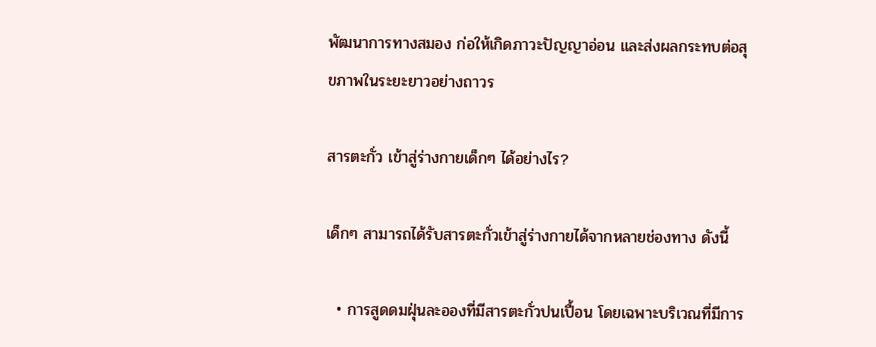พัฒนาการทางสมอง ก่อให้เกิดภาวะปัญญาอ่อน และส่งผลกระทบต่อสุขภาพในระยะยาวอย่างถาวร

สารตะกั่ว เข้าสู่ร่างกายเด็กๆ ได้อย่างไร?

เด็กๆ สามารถได้รับสารตะกั่วเข้าสู่ร่างกายได้จากหลายช่องทาง ดังนี้

  • การสูดดมฝุ่นละอองที่มีสารตะกั่วปนเปื้อน โดยเฉพาะบริเวณที่มีการ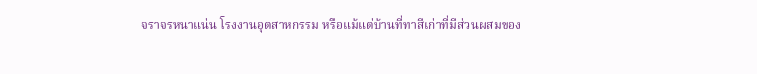จราจรหนาแน่น โรงงานอุตสาหกรรม หรือแม้แต่บ้านที่ทาสีเก่าที่มีส่วนผสมของ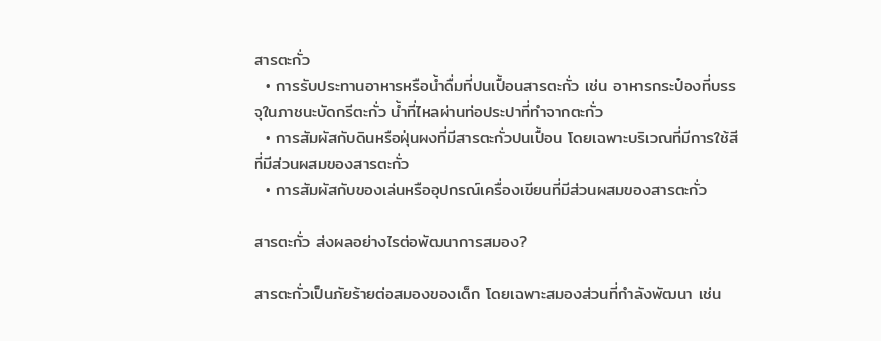สารตะกั่ว
  • การรับประทานอาหารหรือน้ำดื่มที่ปนเปื้อนสารตะกั่ว เช่น อาหารกระป๋องที่บรรจุในภาชนะบัดกรีตะกั่ว น้ำที่ไหลผ่านท่อประปาที่ทำจากตะกั่ว
  • การสัมผัสกับดินหรือฝุ่นผงที่มีสารตะกั่วปนเปื้อน โดยเฉพาะบริเวณที่มีการใช้สีที่มีส่วนผสมของสารตะกั่ว
  • การสัมผัสกับของเล่นหรืออุปกรณ์เครื่องเขียนที่มีส่วนผสมของสารตะกั่ว

สารตะกั่ว ส่งผลอย่างไรต่อพัฒนาการสมอง?

สารตะกั่วเป็นภัยร้ายต่อสมองของเด็ก โดยเฉพาะสมองส่วนที่กำลังพัฒนา เช่น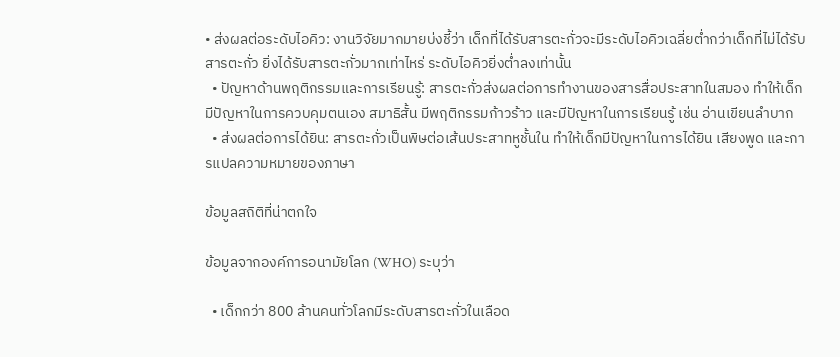• ส่งผลต่อระดับไอคิว: งานวิจัยมากมายบ่งชี้ว่า เด็กที่ได้รับสารตะกั่วจะมีระดับไอคิวเฉลี่ยต่ำกว่าเด็กที่ไม่ได้รับสารตะกั่ว ยิ่งได้รับสารตะกั่วมากเท่าไหร่ ระดับไอคิวยิ่งต่ำลงเท่านั้น
  • ปัญหาด้านพฤติกรรมและการเรียนรู้: สารตะกั่วส่งผลต่อการทำงานของสารสื่อประสาทในสมอง ทำให้เด็กมีปัญหาในการควบคุมตนเอง สมาธิสั้น มีพฤติกรรมก้าวร้าว และมีปัญหาในการเรียนรู้ เช่น อ่านเขียนลำบาก
  • ส่งผลต่อการได้ยิน: สารตะกั่วเป็นพิษต่อเส้นประสาทหูชั้นใน ทำให้เด็กมีปัญหาในการได้ยิน เสียงพูด และการแปลความหมายของภาษา

ข้อมูลสถิติที่น่าตกใจ

ข้อมูลจากองค์การอนามัยโลก (WHO) ระบุว่า

  • เด็กกว่า 800 ล้านคนทั่วโลกมีระดับสารตะกั่วในเลือด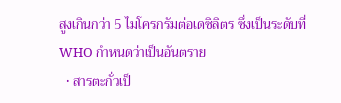สูงเกินกว่า 5 ไมโครกรัมต่อเดซิลิตร ซึ่งเป็นระดับที่ WHO กำหนดว่าเป็นอันตราย
  • สารตะกั่วเป็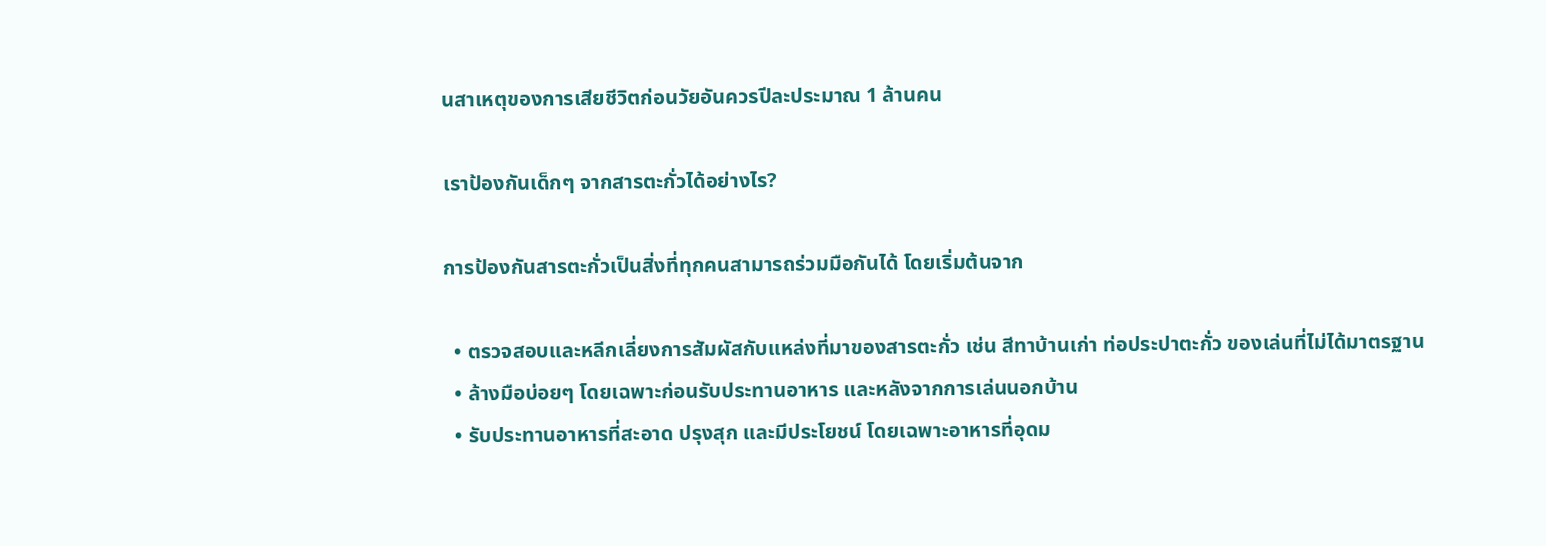นสาเหตุของการเสียชีวิตก่อนวัยอันควรปีละประมาณ 1 ล้านคน

เราป้องกันเด็กๆ จากสารตะกั่วได้อย่างไร?

การป้องกันสารตะกั่วเป็นสิ่งที่ทุกคนสามารถร่วมมือกันได้ โดยเริ่มต้นจาก

  • ตรวจสอบและหลีกเลี่ยงการสัมผัสกับแหล่งที่มาของสารตะกั่ว เช่น สีทาบ้านเก่า ท่อประปาตะกั่ว ของเล่นที่ไม่ได้มาตรฐาน
  • ล้างมือบ่อยๆ โดยเฉพาะก่อนรับประทานอาหาร และหลังจากการเล่นนอกบ้าน
  • รับประทานอาหารที่สะอาด ปรุงสุก และมีประโยชน์ โดยเฉพาะอาหารที่อุดม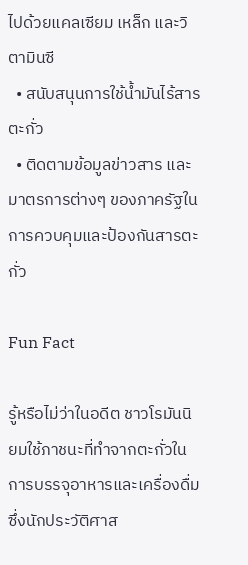ไปด้วยแคลเซียม เหล็ก และวิตามินซี
  • สนับสนุนการใช้น้ำมันไร้สารตะกั่ว
  • ติดตามข้อมูลข่าวสาร และมาตรการต่างๆ ของภาครัฐในการควบคุมและป้องกันสารตะกั่ว

Fun Fact

รู้หรือไม่ว่าในอดีต ชาวโรมันนิยมใช้ภาชนะที่ทำจากตะกั่วในการบรรจุอาหารและเครื่องดื่ม ซึ่งนักประวัติศาส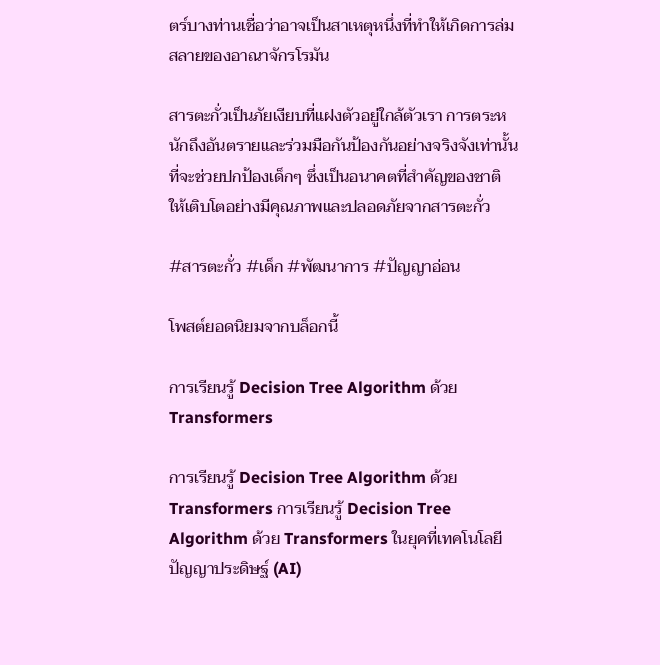ตร์บางท่านเชื่อว่าอาจเป็นสาเหตุหนึ่งที่ทำให้เกิดการล่มสลายของอาณาจักรโรมัน

สารตะกั่วเป็นภัยเงียบที่แฝงตัวอยู่ใกล้ตัวเรา การตระหนักถึงอันตรายและร่วมมือกันป้องกันอย่างจริงจังเท่านั้น ที่จะช่วยปกป้องเด็กๆ ซึ่งเป็นอนาคตที่สำคัญของชาติ ให้เติบโตอย่างมีคุณภาพและปลอดภัยจากสารตะกั่ว

#สารตะกั่ว #เด็ก #พัฒนาการ #ปัญญาอ่อน

โพสต์ยอดนิยมจากบล็อกนี้

การเรียนรู้ Decision Tree Algorithm ด้วย Transformers

การเรียนรู้ Decision Tree Algorithm ด้วย Transformers การเรียนรู้ Decision Tree Algorithm ด้วย Transformers ในยุคที่เทคโนโลยีปัญญาประดิษฐ์ (AI)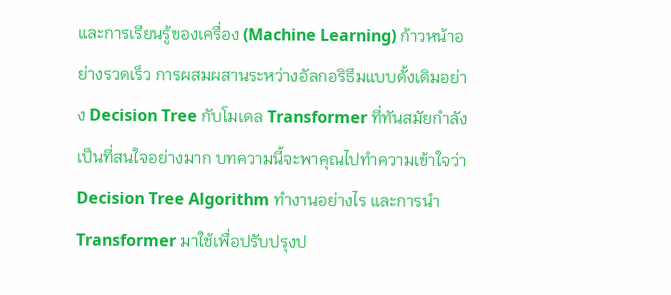และการเรียนรู้ของเครื่อง (Machine Learning) ก้าวหน้าอย่างรวดเร็ว การผสมผสานระหว่างอัลกอริธึมแบบดั้งเดิมอย่าง Decision Tree กับโมเดล Transformer ที่ทันสมัยกำลังเป็นที่สนใจอย่างมาก บทความนี้จะพาคุณไปทำความเข้าใจว่า Decision Tree Algorithm ทำงานอย่างไร และการนำ Transformer มาใช้เพื่อปรับปรุงป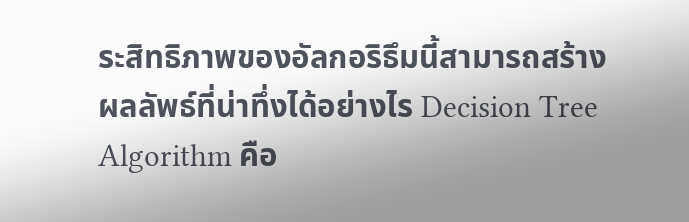ระสิทธิภาพของอัลกอริธึมนี้สามารถสร้างผลลัพธ์ที่น่าทึ่งได้อย่างไร Decision Tree Algorithm คือ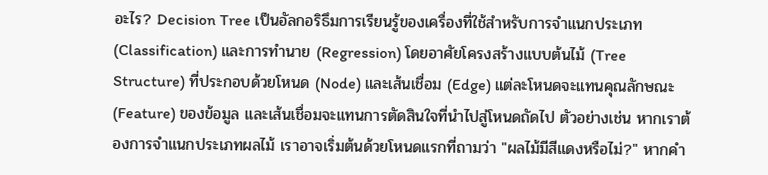อะไร? Decision Tree เป็นอัลกอริธึมการเรียนรู้ของเครื่องที่ใช้สำหรับการจำแนกประเภท (Classification) และการทำนาย (Regression) โดยอาศัยโครงสร้างแบบต้นไม้ (Tree Structure) ที่ประกอบด้วยโหนด (Node) และเส้นเชื่อม (Edge) แต่ละโหนดจะแทนคุณลักษณะ (Feature) ของข้อมูล และเส้นเชื่อมจะแทนการตัดสินใจที่นำไปสู่โหนดถัดไป ตัวอย่างเช่น หากเราต้องการจำแนกประเภทผลไม้ เราอาจเริ่มต้นด้วยโหนดแรกที่ถามว่า "ผลไม้มีสีแดงหรือไม่?" หากคำ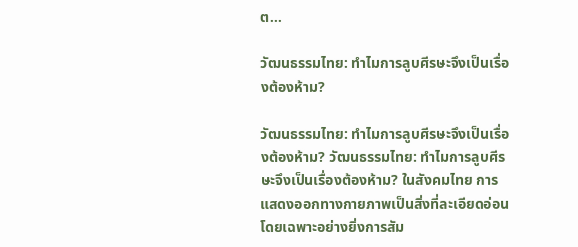ต...

วัฒนธรรมไทย: ทำไมการลูบศีรษะจึงเป็นเรื่องต้องห้าม?

วัฒนธรรมไทย: ทำไมการลูบศีรษะจึงเป็นเรื่องต้องห้าม? วัฒนธรรมไทย: ทำไมการลูบศีรษะจึงเป็นเรื่องต้องห้าม? ในสังคมไทย การแสดงออกทางกายภาพเป็นสิ่งที่ละเอียดอ่อน โดยเฉพาะอย่างยิ่งการสัม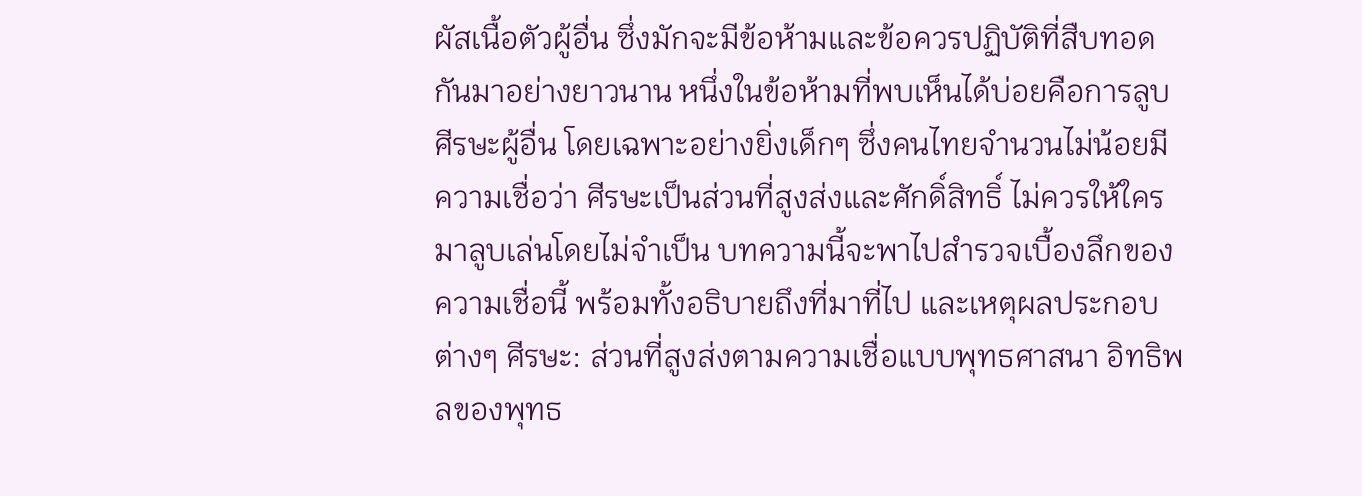ผัสเนื้อตัวผู้อื่น ซึ่งมักจะมีข้อห้ามและข้อควรปฏิบัติที่สืบทอดกันมาอย่างยาวนาน หนึ่งในข้อห้ามที่พบเห็นได้บ่อยคือการลูบศีรษะผู้อื่น โดยเฉพาะอย่างยิ่งเด็กๆ ซึ่งคนไทยจำนวนไม่น้อยมีความเชื่อว่า ศีรษะเป็นส่วนที่สูงส่งและศักดิ์สิทธิ์ ไม่ควรให้ใครมาลูบเล่นโดยไม่จำเป็น บทความนี้จะพาไปสำรวจเบื้องลึกของความเชื่อนี้ พร้อมทั้งอธิบายถึงที่มาที่ไป และเหตุผลประกอบต่างๆ ศีรษะ: ส่วนที่สูงส่งตามความเชื่อแบบพุทธศาสนา อิทธิพลของพุทธ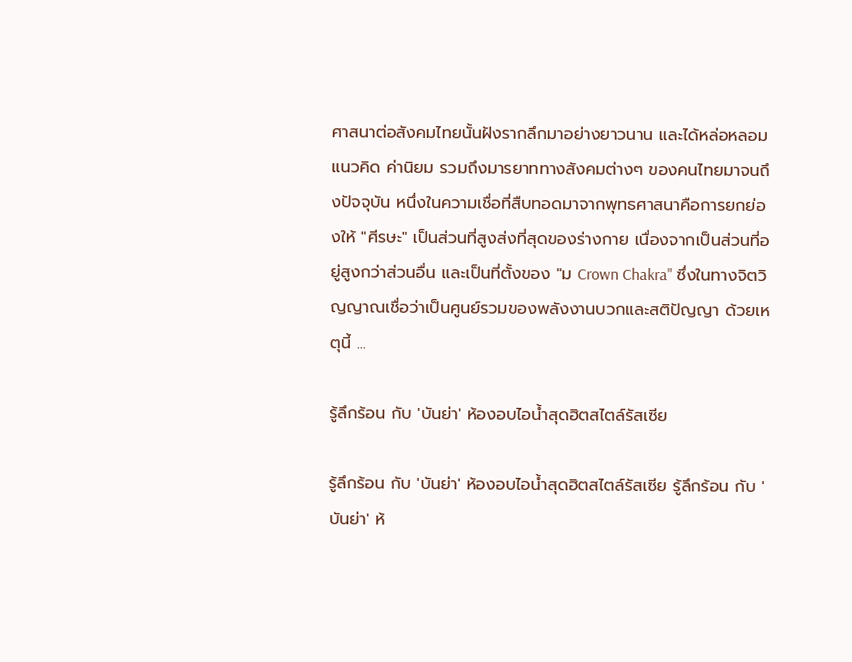ศาสนาต่อสังคมไทยนั้นฝังรากลึกมาอย่างยาวนาน และได้หล่อหลอมแนวคิด ค่านิยม รวมถึงมารยาททางสังคมต่างๆ ของคนไทยมาจนถึงปัจจุบัน หนึ่งในความเชื่อที่สืบทอดมาจากพุทธศาสนาคือการยกย่องให้ "ศีรษะ" เป็นส่วนที่สูงส่งที่สุดของร่างกาย เนื่องจากเป็นส่วนที่อยู่สูงกว่าส่วนอื่น และเป็นที่ตั้งของ "ม Crown Chakra" ซึ่งในทางจิตวิญญาณเชื่อว่าเป็นศูนย์รวมของพลังงานบวกและสติปัญญา ด้วยเหตุนี้ ...

รู้ลึกร้อน กับ 'บันย่า' ห้องอบไอน้ำสุดฮิตสไตล์รัสเซีย

รู้ลึกร้อน กับ 'บันย่า' ห้องอบไอน้ำสุดฮิตสไตล์รัสเซีย รู้ลึกร้อน กับ 'บันย่า' ห้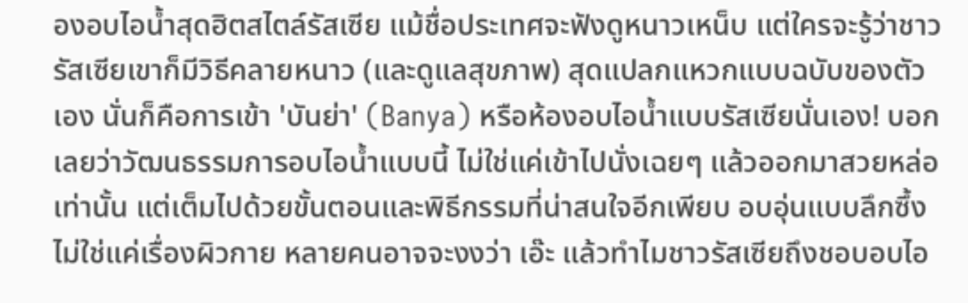องอบไอน้ำสุดฮิตสไตล์รัสเซีย แม้ชื่อประเทศจะฟังดูหนาวเหน็บ แต่ใครจะรู้ว่าชาวรัสเซียเขาก็มีวิธีคลายหนาว (และดูแลสุขภาพ) สุดแปลกแหวกแบบฉบับของตัวเอง นั่นก็คือการเข้า 'บันย่า' (Banya) หรือห้องอบไอน้ำแบบรัสเซียนั่นเอง! บอกเลยว่าวัฒนธรรมการอบไอน้ำแบบนี้ ไม่ใช่แค่เข้าไปนั่งเฉยๆ แล้วออกมาสวยหล่อเท่านั้น แต่เต็มไปด้วยขั้นตอนและพิธีกรรมที่น่าสนใจอีกเพียบ อบอุ่นแบบลึกซึ้ง ไม่ใช่แค่เรื่องผิวกาย หลายคนอาจจะงงว่า เอ๊ะ แล้วทำไมชาวรัสเซียถึงชอบอบไอ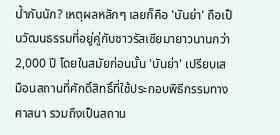น้ำกันนัก? เหตุผลหลักๆ เลยก็คือ 'บันย่า' ถือเป็นวัฒนธรรมที่อยู่คู่กับชาวรัสเซียมายาวนานกว่า 2,000 ปี โดยในสมัยก่อนนั้น 'บันย่า' เปรียบเสมือนสถานที่ศักดิ์สิทธิ์ที่ใช้ประกอบพิธีกรรมทางศาสนา รวมถึงเป็นสถาน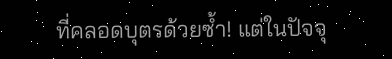ที่คลอดบุตรด้วยซ้ำ! แต่ในปัจจุ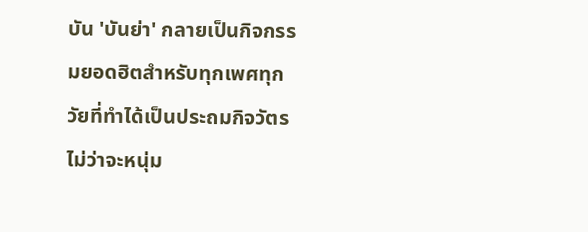บัน 'บันย่า' กลายเป็นกิจกรรมยอดฮิตสำหรับทุกเพศทุกวัยที่ทำได้เป็นประถมกิจวัตร ไม่ว่าจะหนุ่ม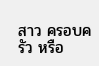สาว ครอบครัว หรือ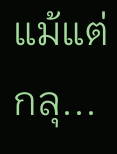แม้แต่กลุ...